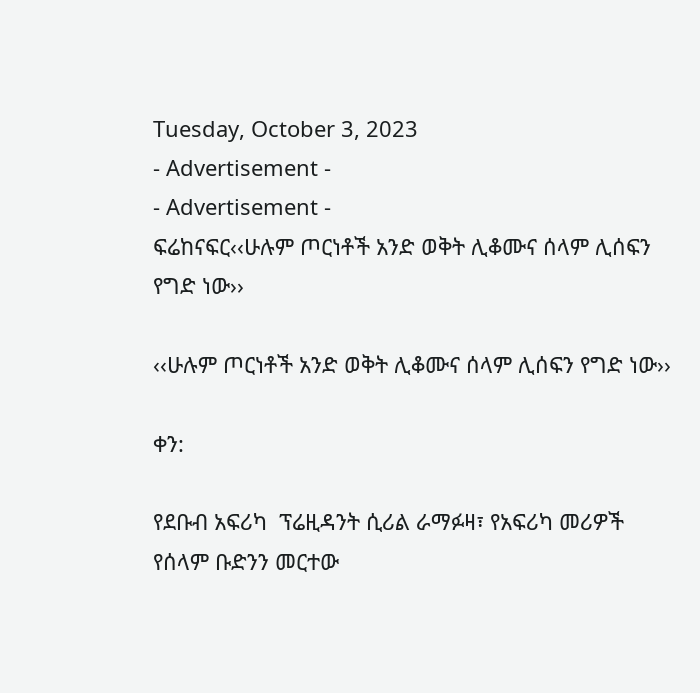Tuesday, October 3, 2023
- Advertisement -
- Advertisement -
ፍሬከናፍር‹‹ሁሉም ጦርነቶች አንድ ወቅት ሊቆሙና ሰላም ሊሰፍን የግድ ነው››

‹‹ሁሉም ጦርነቶች አንድ ወቅት ሊቆሙና ሰላም ሊሰፍን የግድ ነው››

ቀን:

የደቡብ አፍሪካ  ፕሬዚዳንት ሲሪል ራማፉዛ፣ የአፍሪካ መሪዎች የሰላም ቡድንን መርተው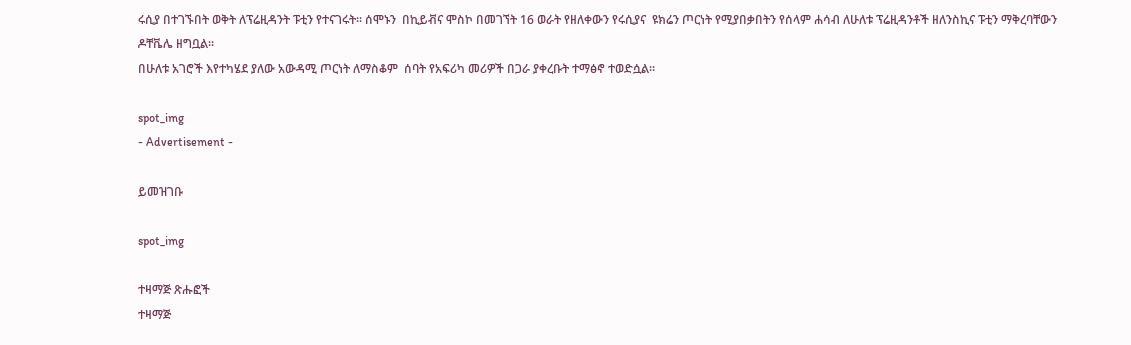ሩሲያ በተገኙበት ወቅት ለፕሬዚዳንት ፑቲን የተናገሩት፡፡ ሰሞኑን  በኪይቭና ሞስኮ በመገኘት 16 ወራት የዘለቀውን የሩሲያና  ዩክሬን ጦርነት የሚያበቃበትን የሰላም ሐሳብ ለሁለቱ ፕሬዚዳንቶች ዘለንስኪና ፑቲን ማቅረባቸውን ዶቸቬሌ ዘግቧል።
በሁለቱ አገሮች እየተካሄደ ያለው አውዳሚ ጦርነት ለማስቆም  ሰባት የአፍሪካ መሪዎች በጋራ ያቀረቡት ተማፅኖ ተወድሷል።

spot_img
- Advertisement -

ይመዝገቡ

spot_img

ተዛማጅ ጽሑፎች
ተዛማጅ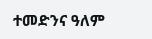ተመድንና ዓለም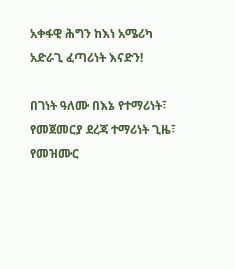አቀፋዊ ሕግን ከእነ አሜሪካ አድራጊ ፈጣሪነት እናድን!

በገነት ዓለሙ በእኔ የተማሪነት፣ የመጀመርያ ደረጃ ተማሪነት ጊዜ፣ የመዝሙር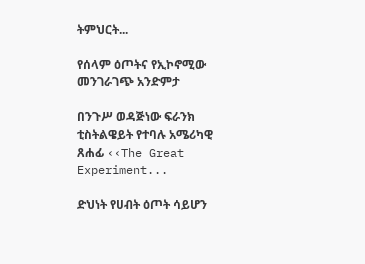ትምህርት...

የሰላም ዕጦትና የኢኮኖሚው መንገራገጭ አንድምታ

በንጉሥ ወዳጅነው ፍራንክ ቲስትልዌይት የተባሉ አሜሪካዊ ጸሐፊ ‹‹The Great Experiment...

ድህነት የሀብት ዕጦት ሳይሆን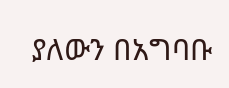ያለውን በአግባቡ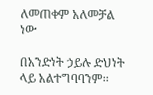ለመጠቀም አለመቻል ነው

በአንድነት ኃይሉ ድህነት ላይ አልተግባባንም፡፡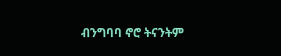ብንግባባ ኖሮ ትናንትም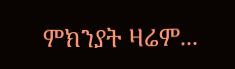ምክንያት ዛሬም...